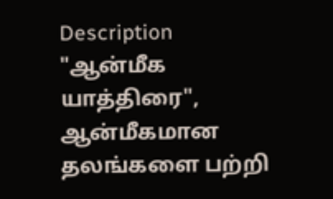Description
"ஆன்மீக யாத்திரை", ஆன்மீகமான தலங்களை பற்றி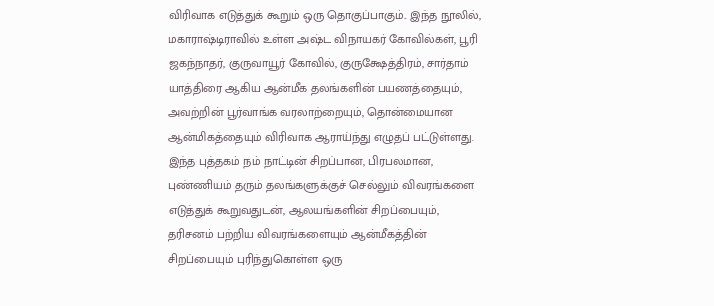விரிவாக எடுத்துக் கூறும் ஒரு தொகுப்பாகும்.. இந்த நூலில், மகாராஷ்டிராவில் உள்ள அஷ்ட விநாயகர் கோவில்கள், பூரி ஜகந்நாதர், குருவாயூர் கோவில், குருக்ஷேத்திரம், சார்தாம் யாத்திரை ஆகிய ஆன்மீக தலங்களின் பயணத்தையும், அவற்றின் பூர்வாங்க வரலாற்றையும், தொன்மையான ஆன்மிகத்தையும் விரிவாக ஆராய்ந்து எழுதப் பட்டுள்ளது.
இந்த புத்தகம் நம் நாட்டின் சிறப்பான, பிரபலமான, புண்ணியம் தரும் தலங்களுக்குச் செல்லும் விவரங்களை எடுத்துக் கூறுவதுடன், ஆலயங்களின் சிறப்பையும், தரிசனம் பற்றிய விவரங்களையும் ஆன்மீகத்தின் சிறப்பையும் புரிந்துகொள்ள ஒரு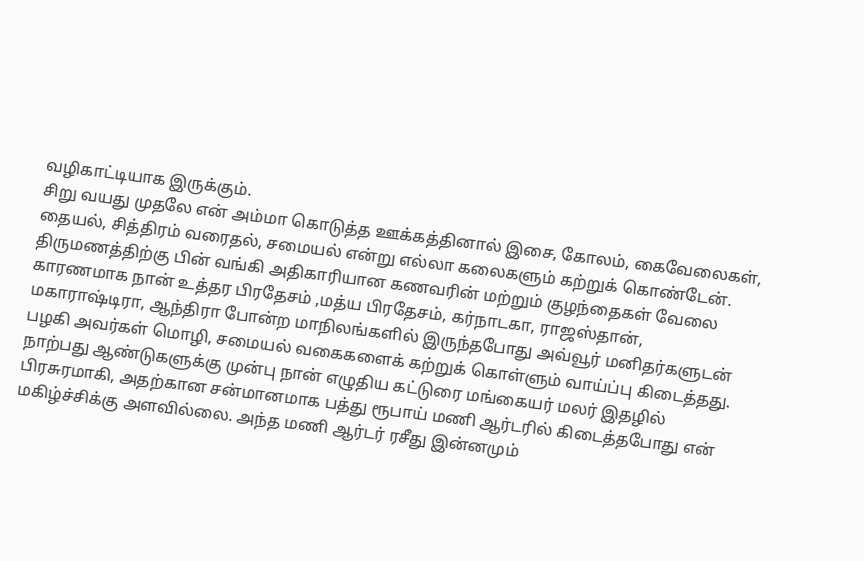வழிகாட்டியாக இருக்கும்.
சிறு வயது முதலே என் அம்மா கொடுத்த ஊக்கத்தினால் இசை, கோலம், கைவேலைகள், தையல், சித்திரம் வரைதல், சமையல் என்று எல்லா கலைகளும் கற்றுக் கொண்டேன்.
திருமணத்திற்கு பின் வங்கி அதிகாரியான கணவரின் மற்றும் குழந்தைகள் வேலை காரணமாக நான் உத்தர பிரதேசம் ,மத்ய பிரதேசம், கர்நாடகா, ராஜஸ்தான், மகாராஷ்டிரா, ஆந்திரா போன்ற மாநிலங்களில் இருந்தபோது அவ்வூர் மனிதர்களுடன் பழகி அவர்கள் மொழி, சமையல் வகைகளைக் கற்றுக் கொள்ளும் வாய்ப்பு கிடைத்தது.
நாற்பது ஆண்டுகளுக்கு முன்பு நான் எழுதிய கட்டுரை மங்கையர் மலர் இதழில் பிரசுரமாகி, அதற்கான சன்மானமாக பத்து ரூபாய் மணி ஆர்டரில் கிடைத்தபோது என் மகிழ்ச்சிக்கு அளவில்லை. அந்த மணி ஆர்டர் ரசீது இன்னமும்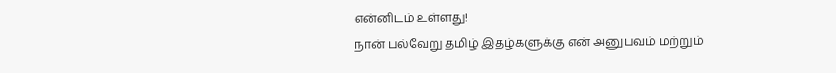என்னிடம் உள்ளது!
நான் பல்வேறு தமிழ் இதழ்களுக்கு என் அனுபவம் மற்றும்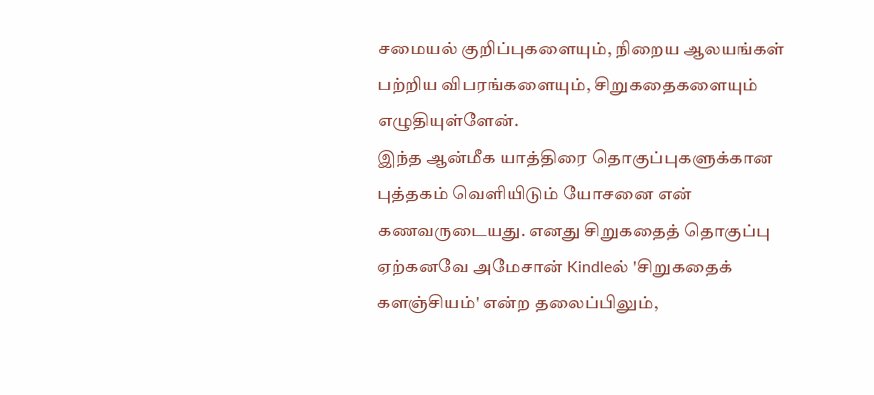சமையல் குறிப்புகளையும், நிறைய ஆலயங்கள் பற்றிய விபரங்களையும், சிறுகதைகளையும் எழுதியுள்ளேன்.
இந்த ஆன்மீக யாத்திரை தொகுப்புகளுக்கான புத்தகம் வெளியிடும் யோசனை என் கணவருடையது. எனது சிறுகதைத் தொகுப்பு ஏற்கனவே அமேசான் Kindleல் 'சிறுகதைக் களஞ்சியம்' என்ற தலைப்பிலும்,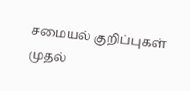சமையல் குறிப்புகள் முதல்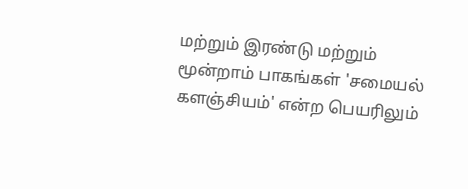மற்றும் இரண்டு மற்றும் மூன்றாம் பாகங்கள் 'சமையல் களஞ்சியம்' என்ற பெயரிலும்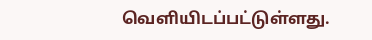வெளியிடப்பட்டுள்ளது.